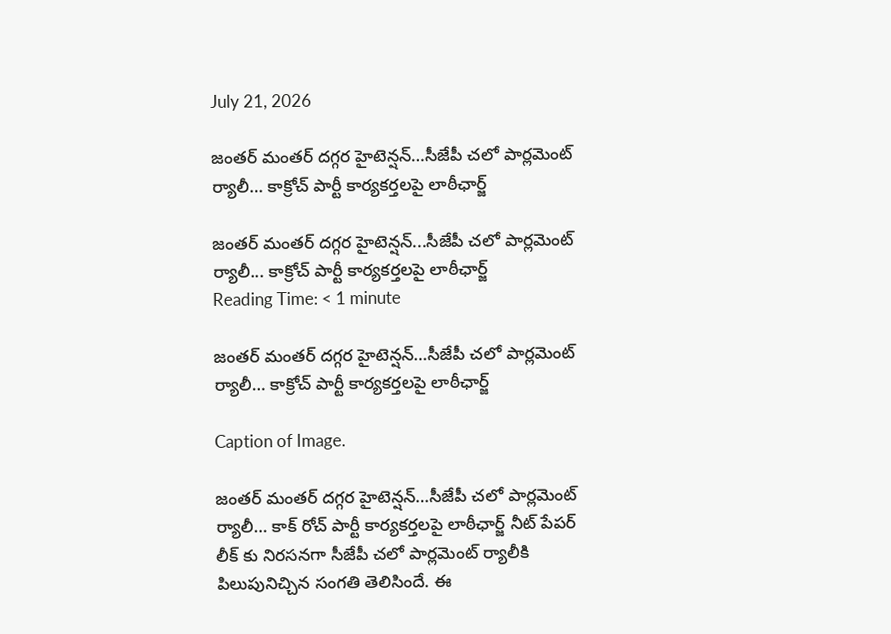July 21, 2026

జంతర్ మంతర్ దగ్గర హైటెన్షన్…సీజేపీ చలో పార్లమెంట్ ర్యాలీ… కాక్రోచ్ పార్టీ కార్యకర్తలపై లాఠీఛార్జ్

జంతర్ మంతర్ దగ్గర హైటెన్షన్...సీజేపీ చలో పార్లమెంట్ ర్యాలీ... కాక్రోచ్ పార్టీ కార్యకర్తలపై లాఠీఛార్జ్
Reading Time: < 1 minute

జంతర్ మంతర్ దగ్గర హైటెన్షన్…సీజేపీ చలో పార్లమెంట్ ర్యాలీ… కాక్రోచ్ పార్టీ కార్యకర్తలపై లాఠీఛార్జ్

Caption of Image.

జంతర్ మంతర్ దగ్గర హైటెన్షన్…సీజేపీ చలో పార్లమెంట్ ర్యాలీ… కాక్ రోచ్ పార్టీ కార్యకర్తలపై లాఠీఛార్జ్ నీట్ పేపర్ లీక్ కు నిరసనగా సీజేపీ చలో పార్లమెంట్ ర్యాలీకి పిలుపునిచ్చిన సంగతి తెలిసిందే. ఈ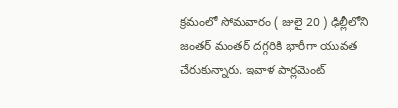క్రమంలో సోమవారం ( జులై 20 ) ఢిల్లీలోని జంతర్ మంతర్ దగ్గరికి భారీగా యువత చేరుకున్నారు. ఇవాళ పార్లమెంట్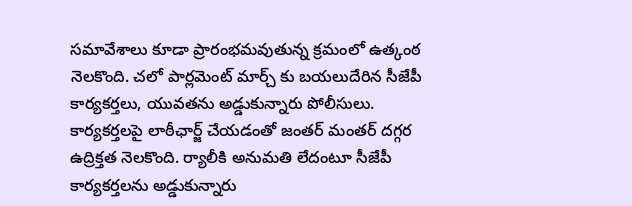సమావేశాలు కూడా ప్రారంభమవుతున్న క్రమంలో ఉత్కంఠ నెలకొంది. చలో పార్లమెంట్ మార్చ్ కు బయలుదేరిన సీజేపీ కార్యకర్తలు, యువతను అడ్డుకున్నారు పోలీసులు. కార్యకర్తలపై లాఠీఛార్జ్ చేయడంతో జంతర్ మంతర్ దగ్గర ఉద్రిక్తత నెలకొంది. ర్యాలీకి అనుమతి లేదంటూ సీజేపీ కార్యకర్తలను అడ్డుకున్నారు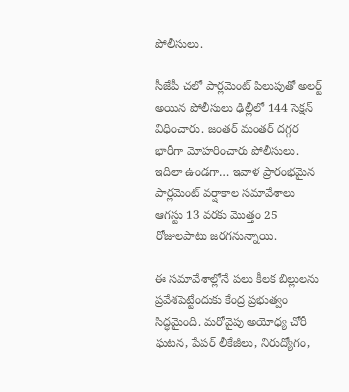పోలీసులు.

సీజేపీ చలో పార్లమెంట్ పిలుపుతో అలర్ట్ అయిన పోలీసులు ఢిల్లీలో 144 సెక్షన్ విధించారు. జంతర్ మంతర్ దగ్గర భారీగా మోహరించారు పోలీసులు. ఇదిలా ఉండగా… ఇవాళ ప్రారంభమైన పార్లమెంట్ వర్షాకాల సమావేశాలు ఆగస్టు 13 వరకు మొత్తం 25 రోజులపాటు జరగనున్నాయి.

ఈ సమావేశాల్లోనే పలు కీలక బిల్లులను ప్రవేశపెట్టేందుకు కేంద్ర ప్రభుత్వం సిద్ధమైంది. మరోవైపు అయోధ్య చోరీ ఘటన, పేపర్ లీకేజీలు, నిరుద్యోగం,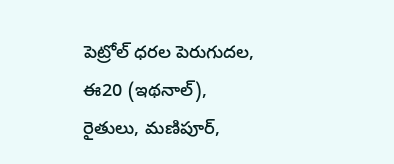పెట్రోల్ ధరల పెరుగుదల, ఈ20 (ఇథనాల్), రైతులు, మణిపూర్,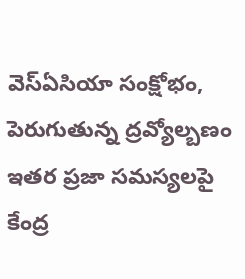వెస్ఏసియా సంక్షోభం, పెరుగుతున్న ద్రవ్యోల్బణం ఇతర ప్రజా సమస్యలపై కేంద్ర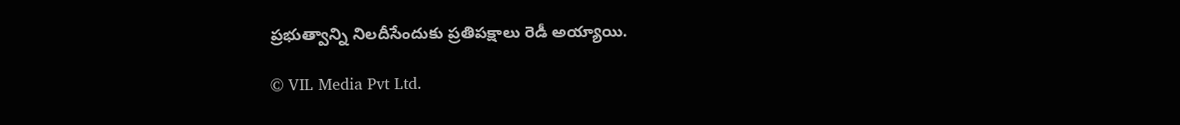ప్రభుత్వాన్ని నిలదీసేందుకు ప్రతిపక్షాలు రెడీ అయ్యాయి.

© VIL Media Pvt Ltd.